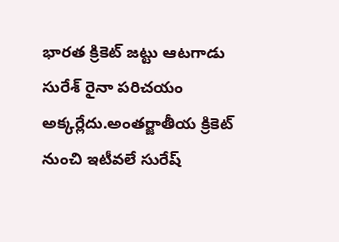భారత క్రికెట్ జట్టు ఆటగాడు సురేశ్ రైనా పరిచయం అక్కర్లేదు.అంతర్జాతీయ క్రికెట్ నుంచి ఇటీవలే సురేష్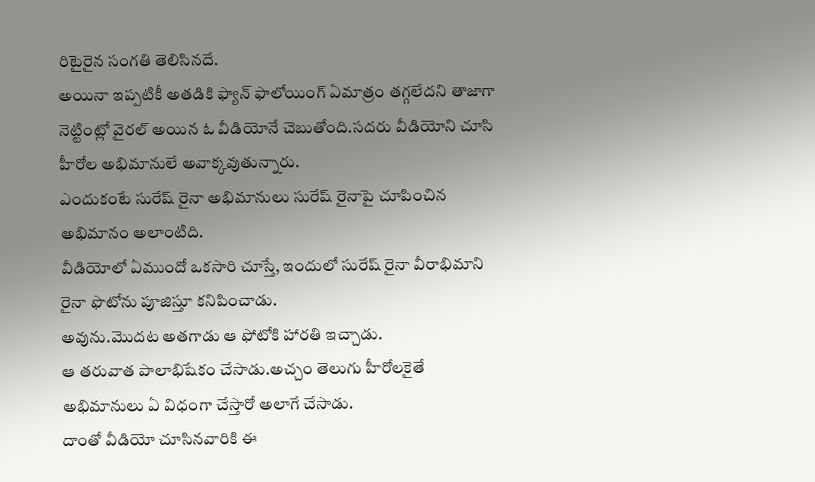రిటైరైన సంగతి తెలిసినదే.
అయినా ఇప్పటికీ అతడికి ఫ్యాన్ ఫాలోయింగ్ ఏమాత్రం తగ్గలేదని తాజాగా నెట్టింట్లో వైరల్ అయిన ఓ వీడియోనే చెబుతోంది.సదరు వీడియోని చూసి హీరోల అభిమానులే అవాక్కవుతున్నారు.
ఎందుకంటే సురేష్ రైనా అభిమానులు సురేష్ రైనాపై చూపించిన అభిమానం అలాంటిది.
వీడియోలో ఏముందో ఒకసారి చూస్తే, ఇందులో సురేష్ రైనా వీరాభిమాని రైనా ఫొటోను పూజిస్తూ కనిపించాడు.
అవును.మొదట అతగాడు ఆ ఫోటోకి హారతి ఇచ్చాడు.
ఆ తరువాత పాలాభిషేకం చేసాడు.అచ్చం తెలుగు హీరోలకైతే అభిమానులు ఏ విధంగా చేస్తారో అలాగే చేసాడు.
దాంతో వీడియో చూసినవారికి ఈ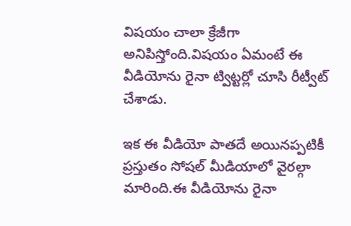విషయం చాలా క్రేజీగా అనిపిస్తోంది.విషయం ఏమంటే ఈ వీడియోను రైనా ట్విట్టర్లో చూసి రీట్వీట్ చేశాడు.

ఇక ఈ వీడియో పాతదే అయినప్పటికీ ప్రస్తుతం సోషల్ మీడియాలో వైరల్గా మారింది.ఈ వీడియోను రైనా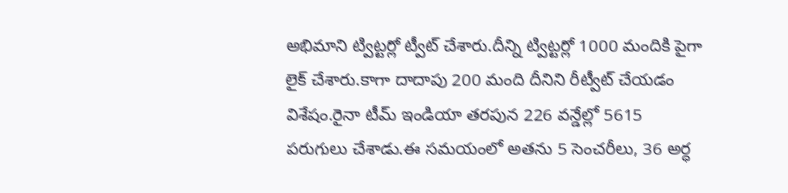అభిమాని ట్విట్టర్లో ట్వీట్ చేశారు.దీన్ని ట్విట్టర్లో 1000 మందికి పైగా లైక్ చేశారు.కాగా దాదాపు 200 మంది దీనిని రీట్వీట్ చేయడం విశేషం.రైనా టీమ్ ఇండియా తరపున 226 వన్డేల్లో 5615 పరుగులు చేశాడు.ఈ సమయంలో అతను 5 సెంచరీలు, 36 అర్ధ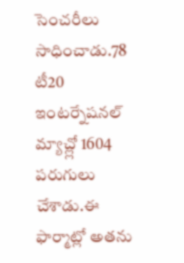సెంచరీలు సాధించాడు.78 టీ20 ఇంటర్నేషనల్ మ్యాచ్ల్లో 1604 పరుగులు చేశాడు.ఈ ఫార్మాట్లో అతను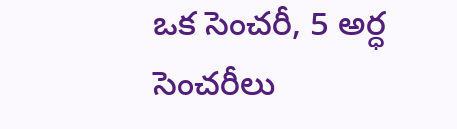ఒక సెంచరీ, 5 అర్ధ సెంచరీలు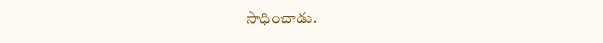సాధించాడు.